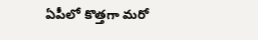ఏపీలో కొత్తగా మరో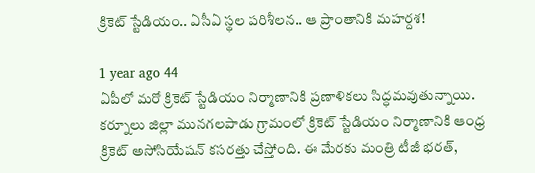క్రికెట్ స్టేడియం.. ఏసీఏ స్థల పరిశీలన.. ఆ ప్రాంతానికి మహర్దశ!

1 year ago 44
ఏపీలో మరో క్రికెట్ స్టేడియం నిర్మాణానికి ప్రణాళికలు సిద్ధమవుతున్నాయి. కర్నూలు జిల్లా మునగలపాడు గ్రామంలో క్రికెట్ స్టేడియం నిర్మాణానికి ఆంధ్ర క్రికెట్ అసోసియేషన్ కసరత్తు చేస్తోంది. ఈ మేరకు మంత్రి టీజీ భరత్,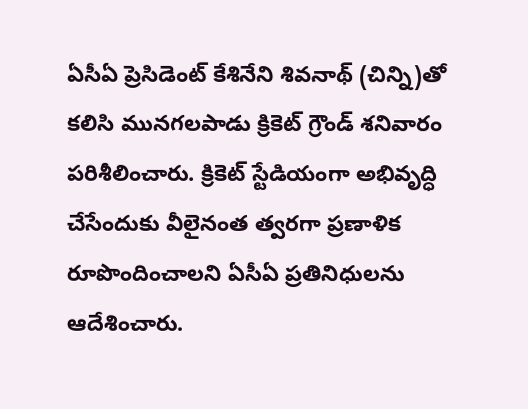ఏసీఏ ప్రెసిడెంట్ కేశినేని శివనాథ్ (చిన్ని)తో కలిసి మునగలపాడు క్రికెట్ గ్రౌండ్ శనివారం పరిశీలించారు. క్రికెట్ స్టేడియంగా అభివృద్ధి చేసేందుకు వీలైనంత త్వరగా ప్రణాళిక రూపొందించాలని ఏసీఏ ప్రతినిధులను ఆదేశించారు.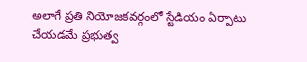అలాగే ప్రతి నియోజకవర్గంలో స్టేడియం ఏర్పాటు చేయడమే ప్రభుత్వ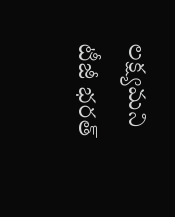లక్ష్యమని టీజీ భరత్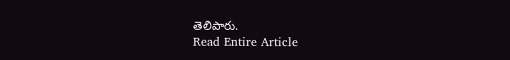తెలిపారు.
Read Entire Article